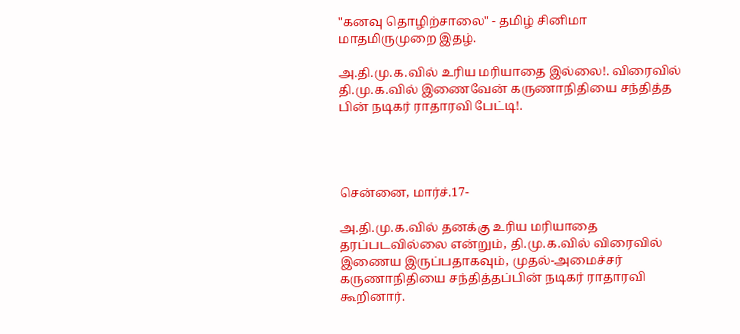"கனவு தொழிற்சாலை" - தமிழ் சினிமா மாதமிருமுறை இதழ்.

அ.தி.மு.க.வில் உரிய மரியாதை இல்லை!. விரைவில் தி.மு.க.வில் இணைவேன் கருணாநிதியை சந்தித்த பின் நடிகர் ராதாரவி பேட்டி!.




சென்னை, மார்ச்.17-

அ.தி.மு.க.வில் தனக்கு உரிய மரியாதை தரப்படவில்லை என்றும், தி.மு.க.வில் விரைவில் இணைய இருப்பதாகவும், முதல்-அமைச்சர் கருணாநிதியை சந்தித்தப்பின் நடிகர் ராதாரவி கூறினார்.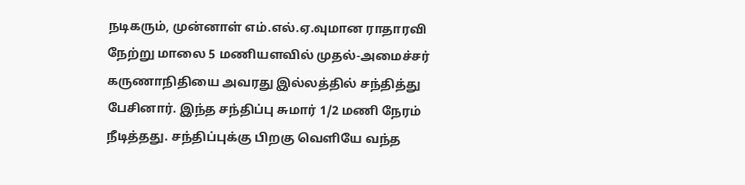நடிகரும், முன்னாள் எம்.எல்.ஏ.வுமான ராதாரவி நேற்று மாலை 5 மணியளவில் முதல்-அமைச்சர் கருணாநிதியை அவரது இல்லத்தில் சந்தித்து பேசினார். இந்த சந்திப்பு சுமார் 1/2 மணி நேரம் நீடித்தது. சந்திப்புக்கு பிறகு வெளியே வந்த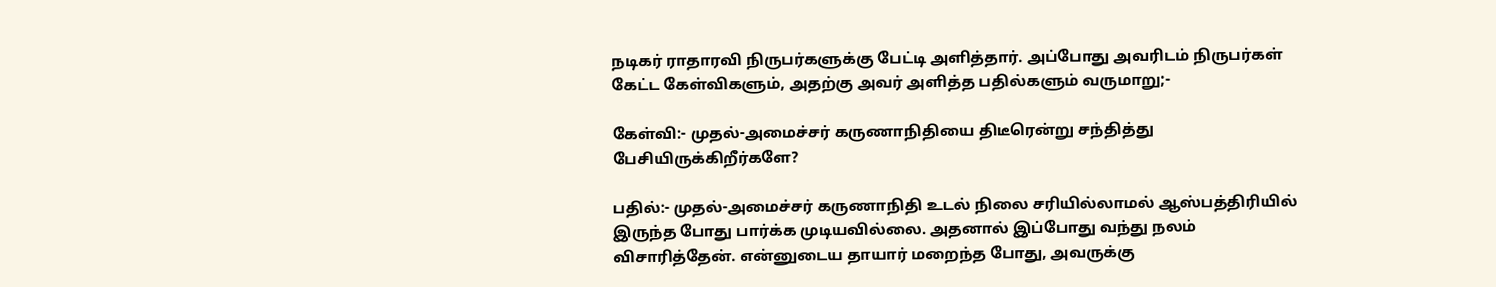நடிகர் ராதாரவி நிருபர்களுக்கு பேட்டி அளித்தார். அப்போது அவரிடம் நிருபர்கள் கேட்ட கேள்விகளும், அதற்கு அவர் அளித்த பதில்களும் வருமாறு;-

கேள்வி:- முதல்-அமைச்சர் கருணாநிதியை திடீரென்று சந்தித்து பேசியிருக்கிறீர்களே?

பதில்:- முதல்-அமைச்சர் கருணாநிதி உடல் நிலை சரியில்லாமல் ஆஸ்பத்திரியில் இருந்த போது பார்க்க முடியவில்லை. அதனால் இப்போது வந்து நலம் விசாரித்தேன். என்னுடைய தாயார் மறைந்த போது, அவருக்கு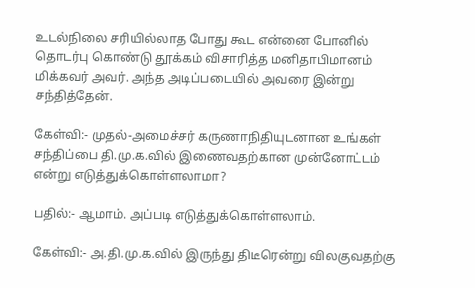உடல்நிலை சரியில்லாத போது கூட என்னை போனில் தொடர்பு கொண்டு தூக்கம் விசாரித்த மனிதாபிமானம் மிக்கவர் அவர். அந்த அடிப்படையில் அவரை இன்று சந்தித்தேன்.

கேள்வி:- முதல்-அமைச்சர் கருணாநிதியுடனான உங்கள் சந்திப்பை தி.மு.க.வில் இணைவதற்கான முன்னோட்டம் என்று எடுத்துக்கொள்ளலாமா?

பதில்:- ஆமாம். அப்படி எடுத்துக்கொள்ளலாம்.

கேள்வி:- அ.தி.மு.க.வில் இருந்து திடீரென்று விலகுவதற்கு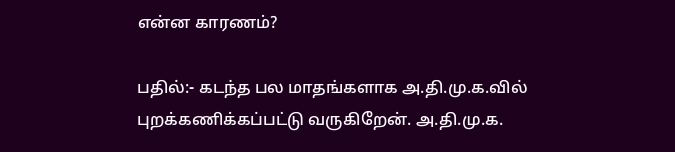என்ன காரணம்?

பதில்:- கடந்த பல மாதங்களாக அ.தி.மு.க.வில் புறக்கணிக்கப்பட்டு வருகிறேன். அ.தி.மு.க.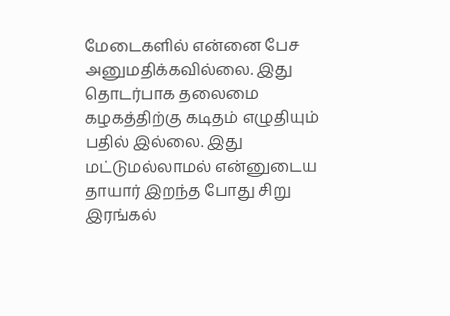மேடைகளில் என்னை பேச அனுமதிக்கவில்லை. இது தொடர்பாக தலைமை கழகத்திற்கு கடிதம் எழுதியும் பதில் இல்லை. இது மட்டுமல்லாமல் என்னுடைய தாயார் இறந்த போது சிறு இரங்கல்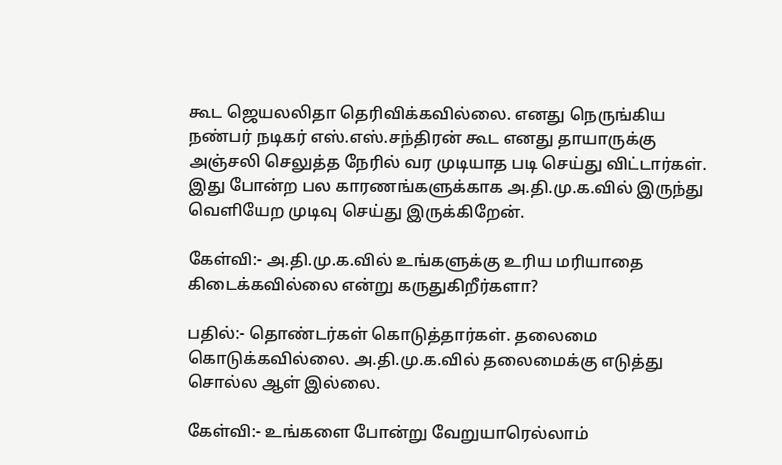கூட ஜெயலலிதா தெரிவிக்கவில்லை. எனது நெருங்கிய நண்பர் நடிகர் எஸ்.எஸ்.சந்திரன் கூட எனது தாயாருக்கு அஞ்சலி செலுத்த நேரில் வர முடியாத படி செய்து விட்டார்கள். இது போன்ற பல காரணங்களுக்காக அ.தி.மு.க.வில் இருந்து வெளியேற முடிவு செய்து இருக்கிறேன்.

கேள்வி:- அ.தி.மு.க.வில் உங்களுக்கு உரிய மரியாதை கிடைக்கவில்லை என்று கருதுகிறீர்களா?

பதில்:- தொண்டர்கள் கொடுத்தார்கள். தலைமை கொடுக்கவில்லை. அ.தி.மு.க.வில் தலைமைக்கு எடுத்து சொல்ல ஆள் இல்லை.

கேள்வி:- உங்களை போன்று வேறுயாரெல்லாம்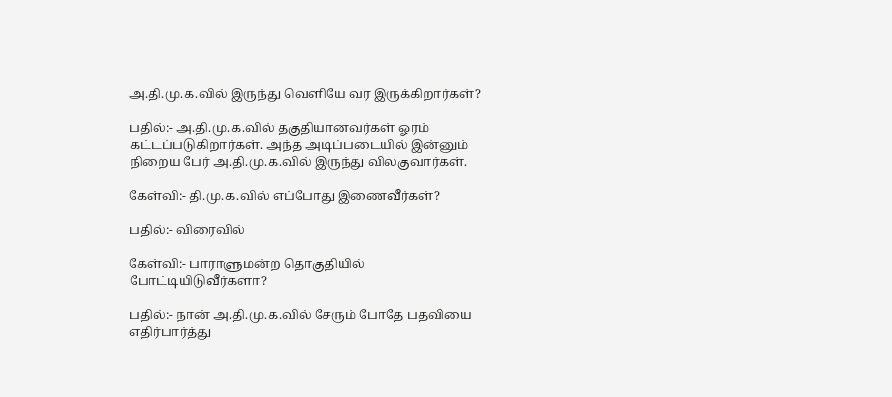அ.தி.மு.க.வில் இருந்து வெளியே வர இருக்கிறார்கள்?

பதில்:- அ.தி.மு.க.வில் தகுதியானவர்கள் ஓரம் கட்டப்படுகிறார்கள். அந்த அடிப்படையில் இன்னும் நிறைய பேர் அ.தி.மு.க.வில் இருந்து விலகுவார்கள்.

கேள்வி:- தி.மு.க.வில் எப்போது இணைவீர்கள்?

பதில்:- விரைவில்

கேள்வி:- பாராளுமன்ற தொகுதியில் போட்டியிடுவீர்களா?

பதில்:- நான் அ.தி.மு.க.வில் சேரும் போதே பதவியை எதிர்பார்த்து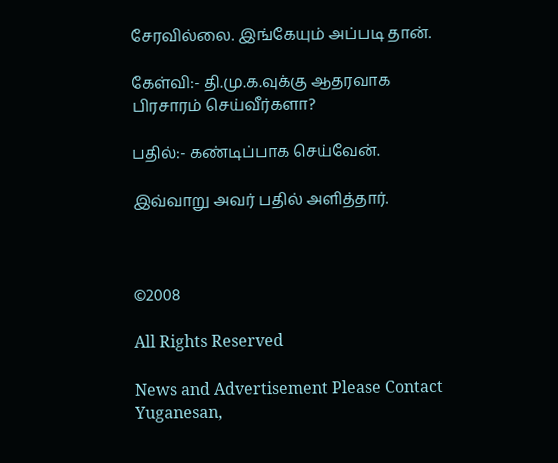சேரவில்லை. இங்கேயும் அப்படி தான்.

கேள்வி:- தி.மு.க.வுக்கு ஆதரவாக பிரசாரம் செய்வீர்களா?

பதில்:- கண்டிப்பாக செய்வேன்.

இவ்வாறு அவர் பதில் அளித்தார்.



©2008

All Rights Reserved

News and Advertisement Please Contact Yuganesan,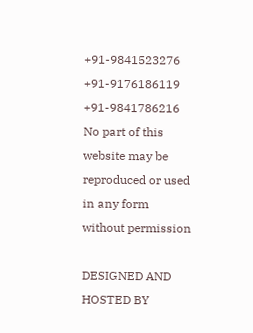+91-9841523276
+91-9176186119
+91-9841786216
No part of this website may be reproduced or used in any form without permission

DESIGNED AND HOSTED BY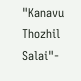"Kanavu Thozhil Salai"-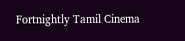Fortnightly Tamil Cinema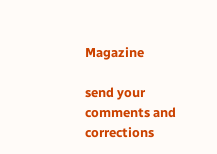Magazine

send your comments and corrections